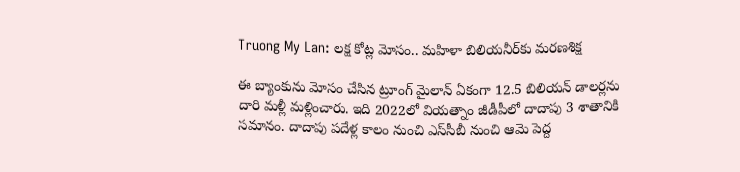Truong My Lan: లక్ష కోట్ల మోసం.. మహిళా బిలియనీర్‌కు మరణశిక్ష

ఈ బ్యాంకును మోసం చేసిన ట్రూంగ్ మైలాన్ ఏకంగా 12.5 బిలియన్ డాలర్లను దారి మళ్లీ మళ్లించారు. ఇది 2022లో వియత్నాం జీడీపీలో దాదాపు 3 శాతానికి సమానం. దాదాపు పదేళ్ల కాలం నుంచి ఎస్‌సీబీ నుంచి ఆమె పెద్ద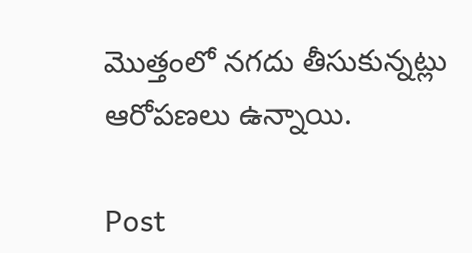మొత్తంలో నగదు తీసుకున్న‌ట్లు ఆరోప‌ణ‌లు ఉన్నాయి.

Post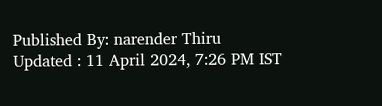Published By: narender Thiru
Updated : 11 April 2024, 7:26 PM IST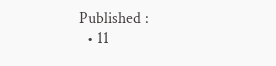Published :
  • 11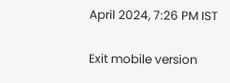April 2024, 7:26 PM IST

Exit mobile version